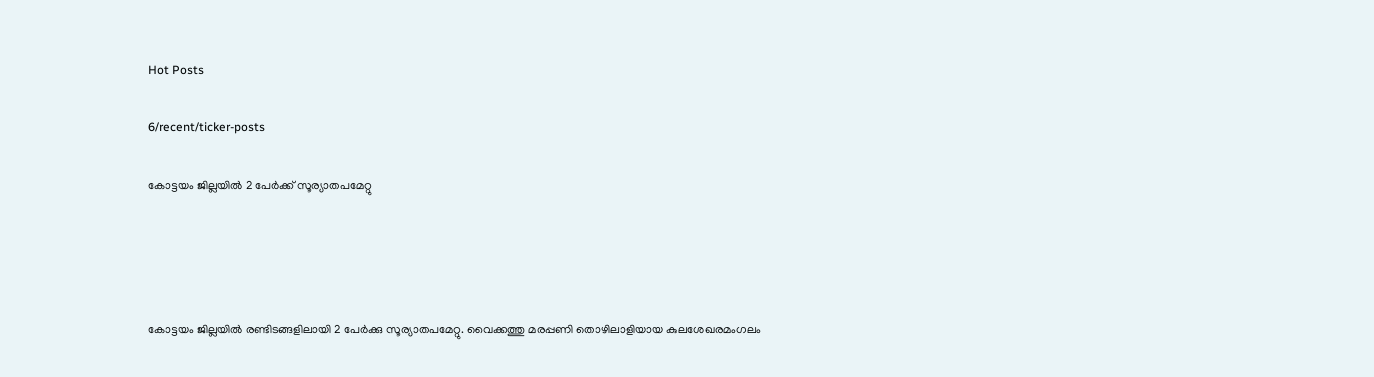Hot Posts

6/recent/ticker-posts

കോട്ടയം ജില്ലയിൽ 2 പേർക്ക് സൂര്യാതപമേറ്റു




കോട്ടയം ജില്ലയിൽ രണ്ടിടങ്ങളിലായി 2 പേർക്കു സൂര്യാതപമേറ്റു. വൈക്കത്തു മരപ്പണി തൊഴിലാളിയായ കുലശേഖരമംഗലം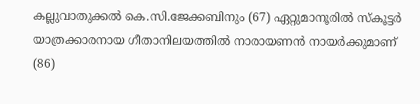കല്ലുവാതുക്കൽ കെ.സി.ജേക്കബിനും (67) ഏറ്റുമാനൂരിൽ സ്കൂട്ടർ യാത്രക്കാരനായ ഗീതാനിലയത്തിൽ നാരായണൻ നായർക്കുമാണ് (86)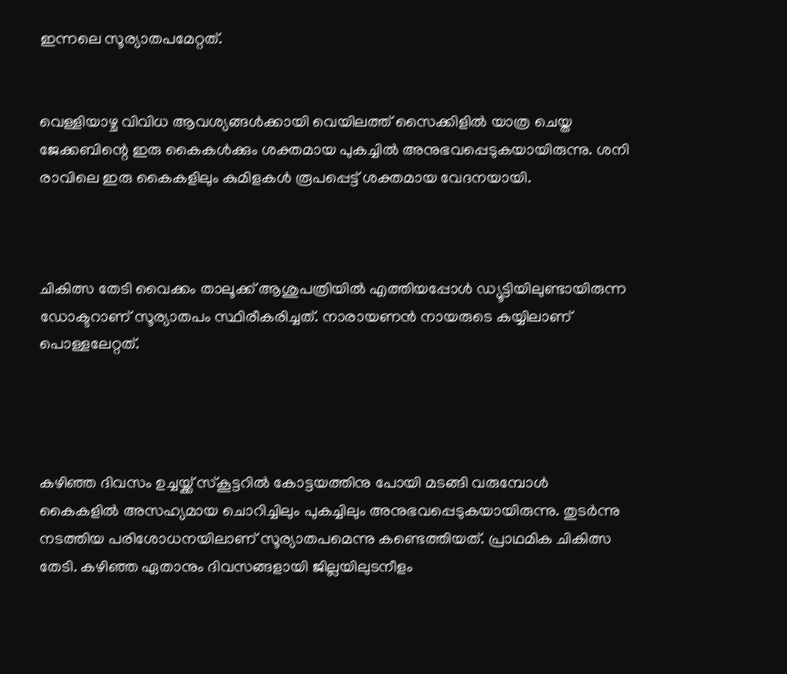ഇന്നലെ സൂര്യാതപമേറ്റത്.


വെള്ളിയാഴ്ച വിവിധ ആവശ്യങ്ങൾക്കായി വെയിലത്ത് സൈക്കിളിൽ യാത്ര ചെയ്ത ജേക്കബിന്റെ ഇരു കൈകൾക്കും ശക്തമായ പുകച്ചിൽ അനുഭവപ്പെടുകയായിരുന്നു. ശനി രാവിലെ ഇരു കൈകളിലും കുമിളകൾ രൂപപ്പെട്ട് ശക്തമായ വേദനയായി.



ചികിത്സ തേടി വൈക്കം താലൂക്ക് ആശുപത്രിയിൽ എത്തിയപ്പോൾ ഡ്യൂട്ടിയിലുണ്ടായിരുന്ന ഡോക്ടറാണ് സൂര്യാതപം സ്ഥിരീകരിച്ചത്. നാരായണൻ നായരുടെ കയ്യിലാണ് പൊള്ളലേറ്റത്.




കഴിഞ്ഞ ദിവസം ഉച്ചയ്ക്ക് സ്കൂട്ടറിൽ കോട്ടയത്തിനു പോയി മടങ്ങി വരുമ്പോൾ കൈകളിൽ അസഹ്യമായ ചൊറിച്ചിലും പുകച്ചിലും അനുഭവപ്പെടുകയായിരുന്നു. തുടർന്നു നടത്തിയ പരിശോധനയിലാണ് സൂര്യാതപമെന്നു കണ്ടെത്തിയത്. പ്രാഥമിക ചികിത്സ തേടി. കഴിഞ്ഞ ഏതാനും ദിവസങ്ങളായി ജില്ലയിലുടനീളം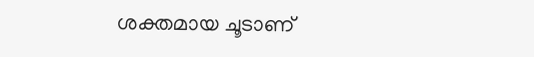ശക്തമായ ചൂടാണ്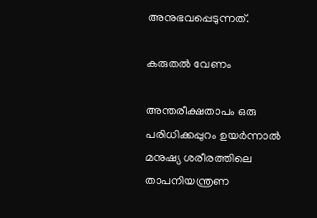അനുഭവപ്പെടുന്നത്.

കരുതൽ വേണം

അന്തരീക്ഷതാപം ഒരു പരിധിക്കപ്പുറം ഉയർന്നാൽ മനുഷ്യ ശരീരത്തിലെ താപനിയന്ത്രണ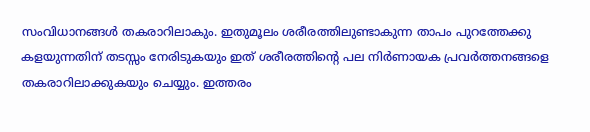സംവിധാനങ്ങൾ തകരാറിലാകും. ഇതുമൂലം ശരീരത്തിലുണ്ടാകുന്ന താപം പുറത്തേക്കു കളയുന്നതിന് തടസ്സം നേരിടുകയും ഇത് ശരീരത്തിന്റെ പല നിർണായക പ്രവർത്തനങ്ങളെ തകരാറിലാക്കുകയും ചെയ്യും. ഇത്തരം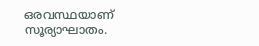ഒരവസ്ഥയാണ് സൂര്യാഘാതം.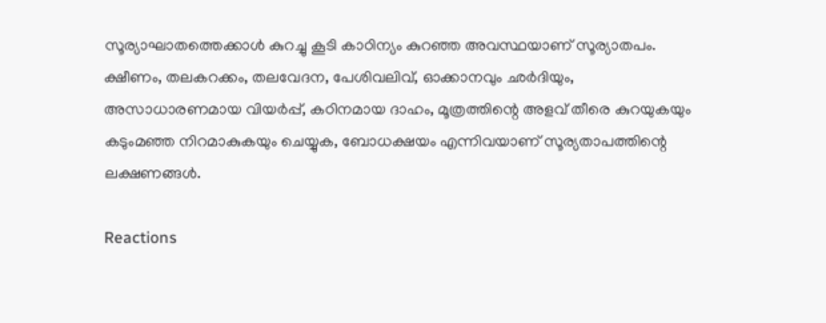സൂര്യാഘാതത്തെക്കാൾ കുറച്ചു കൂടി കാഠിന്യം കുറഞ്ഞ അവസ്ഥയാണ് സൂര്യാതപം. ക്ഷീണം, തലകറക്കം, തലവേദന, പേശിവലിവ്, ഓക്കാനവും ഛർദിയും, അസാധാരണമായ വിയർപ്പ്, കഠിനമായ ദാഹം, മൂത്രത്തിന്റെ അളവ് തീരെ കുറയുകയും കടുംമഞ്ഞ നിറമാകുകയും ചെയ്യുക, ബോധക്ഷയം എന്നിവയാണ് സൂര്യതാപത്തിന്റെ ലക്ഷണങ്ങൾ.

Reactions